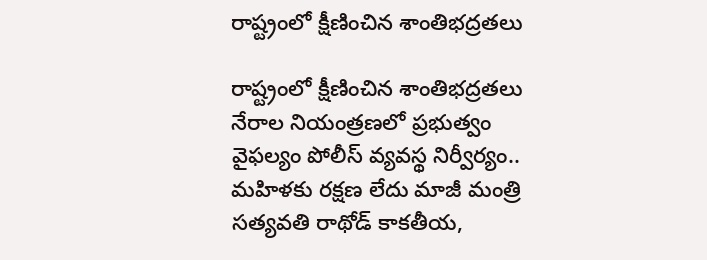రాష్ట్రంలో క్షీణించిన శాంతిభద్రతలు

రాష్ట్రంలో క్షీణించిన శాంతిభద్రతలు నేరాల నియంత్రణలో ప్ర‌భుత్వం వైఫల్యం పోలీస్‌ వ్యవస్థ నిర్వీర్యం.. మహిళకు ర‌క్ష‌ణ లేదు మాజీ మంత్రి సత్యవతి రాథోడ్ కాకతీయ,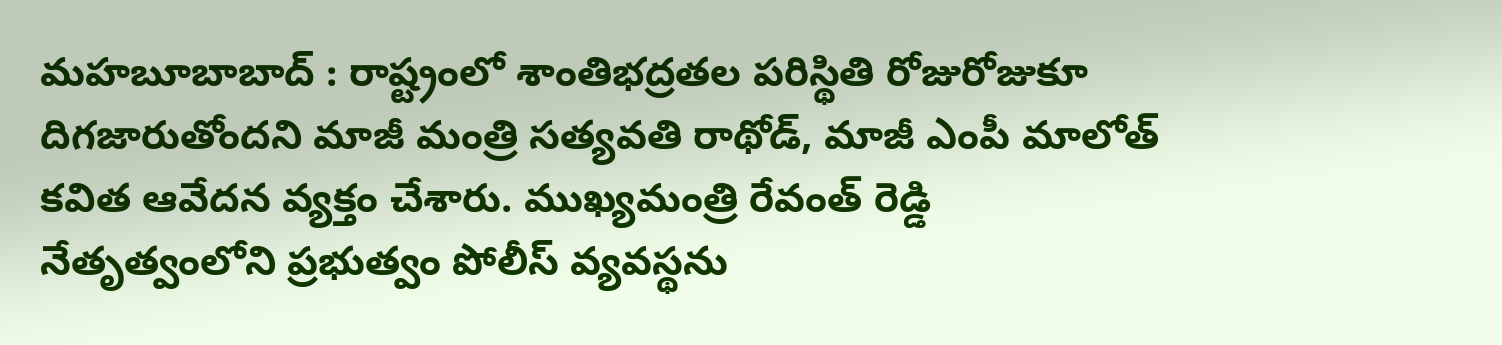మహబూబాబాద్ : రాష్ట్రంలో శాంతిభద్రతల పరిస్థితి రోజురోజుకూ దిగజారుతోందని మాజీ మంత్రి సత్యవతి రాథోడ్, మాజీ ఎంపీ మాలోత్ కవిత ఆవేదన వ్యక్తం చేశారు. ముఖ్యమంత్రి రేవంత్ రెడ్డి నేతృత్వంలోని ప్రభుత్వం పోలీస్ వ్యవస్థను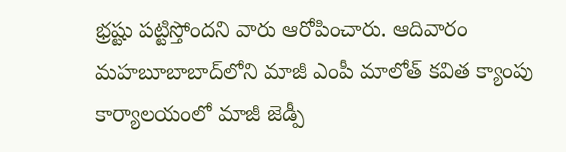భ్రష్టు పట్టిస్తోందని వారు ఆరోపించారు. ఆదివారం మహబూబాబాద్‌లోని మాజీ ఎంపీ మాలోత్ కవిత క్యాంపు కార్యాలయంలో మాజీ జెడ్పీ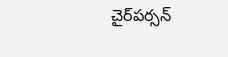చైర్‌పర్సన్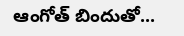ఆంగోత్ బిందుతో...